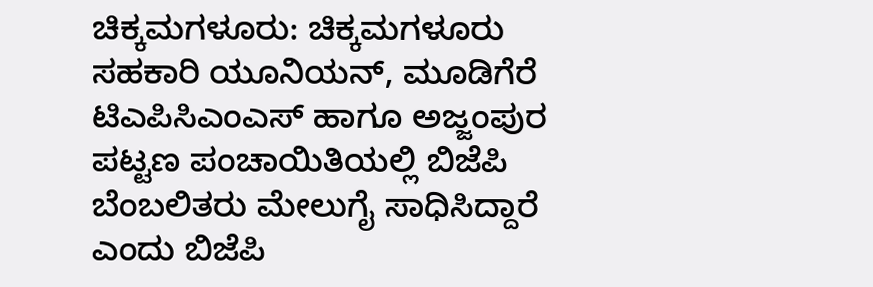ಚಿಕ್ಕಮಗಳೂರು: ಚಿಕ್ಕಮಗಳೂರು ಸಹಕಾರಿ ಯೂನಿಯನ್, ಮೂಡಿಗೆರೆ ಟಿಎಪಿಸಿಎಂಎಸ್ ಹಾಗೂ ಅಜ್ಜಂಪುರ ಪಟ್ಟಣ ಪಂಚಾಯಿತಿಯಲ್ಲಿ ಬಿಜೆಪಿ ಬೆಂಬಲಿತರು ಮೇಲುಗೈ ಸಾಧಿಸಿದ್ದಾರೆ ಎಂದು ಬಿಜೆಪಿ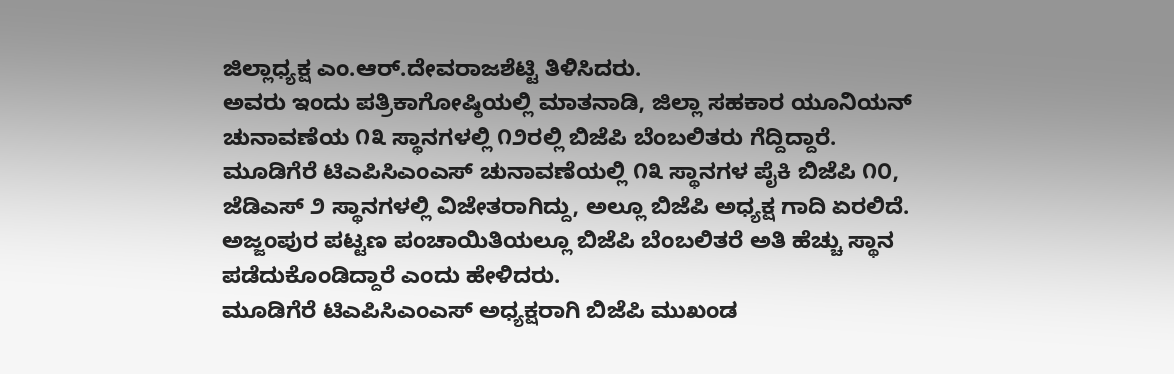ಜಿಲ್ಲಾಧ್ಯಕ್ಷ ಎಂ.ಆರ್.ದೇವರಾಜಶೆಟ್ಟಿ ತಿಳಿಸಿದರು.
ಅವರು ಇಂದು ಪತ್ರಿಕಾಗೋಷ್ಠಿಯಲ್ಲಿ ಮಾತನಾಡಿ, ಜಿಲ್ಲಾ ಸಹಕಾರ ಯೂನಿಯನ್ ಚುನಾವಣೆಯ ೧೩ ಸ್ಥಾನಗಳಲ್ಲಿ ೧೨ರಲ್ಲಿ ಬಿಜೆಪಿ ಬೆಂಬಲಿತರು ಗೆದ್ದಿದ್ದಾರೆ. ಮೂಡಿಗೆರೆ ಟಿಎಪಿಸಿಎಂಎಸ್ ಚುನಾವಣೆಯಲ್ಲಿ ೧೩ ಸ್ಥಾನಗಳ ಪೈಕಿ ಬಿಜೆಪಿ ೧೦, ಜೆಡಿಎಸ್ ೨ ಸ್ಥಾನಗಳಲ್ಲಿ ವಿಜೇತರಾಗಿದ್ದು, ಅಲ್ಲೂ ಬಿಜೆಪಿ ಅಧ್ಯಕ್ಷ ಗಾದಿ ಏರಲಿದೆ. ಅಜ್ಜಂಪುರ ಪಟ್ಟಣ ಪಂಚಾಯಿತಿಯಲ್ಲೂ ಬಿಜೆಪಿ ಬೆಂಬಲಿತರೆ ಅತಿ ಹೆಚ್ಚು ಸ್ಥಾನ ಪಡೆದುಕೊಂಡಿದ್ದಾರೆ ಎಂದು ಹೇಳಿದರು.
ಮೂಡಿಗೆರೆ ಟಿಎಪಿಸಿಎಂಎಸ್ ಅಧ್ಯಕ್ಷರಾಗಿ ಬಿಜೆಪಿ ಮುಖಂಡ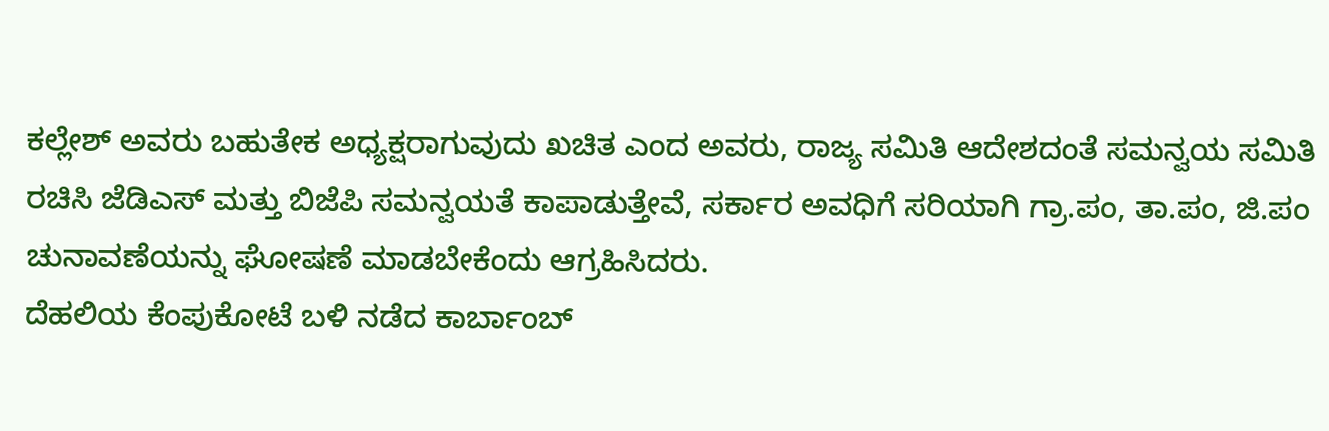ಕಲ್ಲೇಶ್ ಅವರು ಬಹುತೇಕ ಅಧ್ಯಕ್ಷರಾಗುವುದು ಖಚಿತ ಎಂದ ಅವರು, ರಾಜ್ಯ ಸಮಿತಿ ಆದೇಶದಂತೆ ಸಮನ್ವಯ ಸಮಿತಿ ರಚಿಸಿ ಜೆಡಿಎಸ್ ಮತ್ತು ಬಿಜೆಪಿ ಸಮನ್ವಯತೆ ಕಾಪಾಡುತ್ತೇವೆ, ಸರ್ಕಾರ ಅವಧಿಗೆ ಸರಿಯಾಗಿ ಗ್ರಾ.ಪಂ, ತಾ.ಪಂ, ಜಿ.ಪಂ ಚುನಾವಣೆಯನ್ನು ಘೋಷಣೆ ಮಾಡಬೇಕೆಂದು ಆಗ್ರಹಿಸಿದರು.
ದೆಹಲಿಯ ಕೆಂಪುಕೋಟೆ ಬಳಿ ನಡೆದ ಕಾರ್ಬಾಂಬ್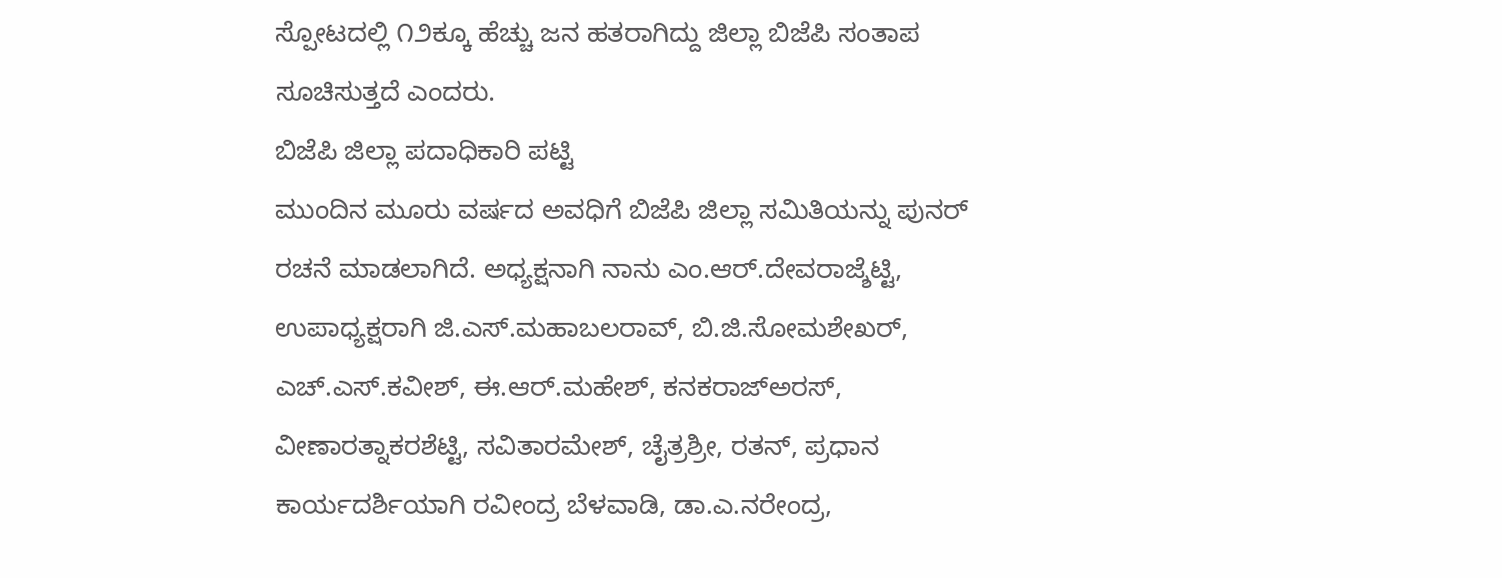ಸ್ಪೋಟದಲ್ಲಿ ೧೨ಕ್ಕೂ ಹೆಚ್ಚು ಜನ ಹತರಾಗಿದ್ದು ಜಿಲ್ಲಾ ಬಿಜೆಪಿ ಸಂತಾಪ ಸೂಚಿಸುತ್ತದೆ ಎಂದರು.
ಬಿಜೆಪಿ ಜಿಲ್ಲಾ ಪದಾಧಿಕಾರಿ ಪಟ್ಟಿ
ಮುಂದಿನ ಮೂರು ವರ್ಷದ ಅವಧಿಗೆ ಬಿಜೆಪಿ ಜಿಲ್ಲಾ ಸಮಿತಿಯನ್ನು ಪುನರ್ ರಚನೆ ಮಾಡಲಾಗಿದೆ. ಅಧ್ಯಕ್ಷನಾಗಿ ನಾನು ಎಂ.ಆರ್.ದೇವರಾಜ್ಶೆಟ್ಟಿ, ಉಪಾಧ್ಯಕ್ಷರಾಗಿ ಜಿ.ಎಸ್.ಮಹಾಬಲರಾವ್, ಬಿ.ಜಿ.ಸೋಮಶೇಖರ್, ಎಚ್.ಎಸ್.ಕವೀಶ್, ಈ.ಆರ್.ಮಹೇಶ್, ಕನಕರಾಜ್ಅರಸ್, ವೀಣಾರತ್ನಾಕರಶೆಟ್ಟಿ, ಸವಿತಾರಮೇಶ್, ಚೈತ್ರಶ್ರೀ, ರತನ್, ಪ್ರಧಾನ ಕಾರ್ಯದರ್ಶಿಯಾಗಿ ರವೀಂದ್ರ ಬೆಳವಾಡಿ, ಡಾ.ಎ.ನರೇಂದ್ರ,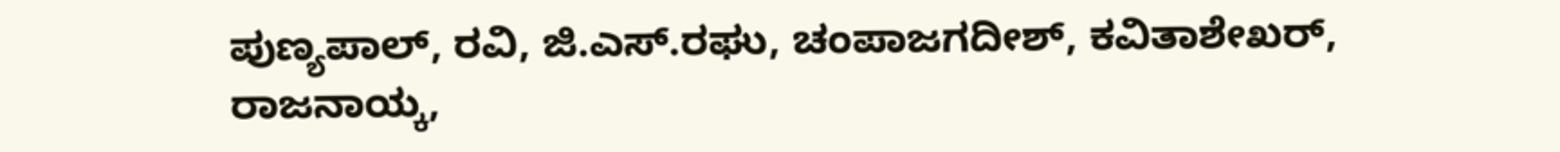ಪುಣ್ಯಪಾಲ್, ರವಿ, ಜಿ.ಎಸ್.ರಘು, ಚಂಪಾಜಗದೀಶ್, ಕವಿತಾಶೇಖರ್, ರಾಜನಾಯ್ಕ,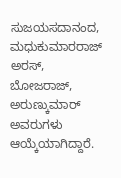ಸುಜಯಸದಾನಂದ, ಮಧುಕುಮಾರರಾಜ್ ಅರಸ್, ಬೋಜರಾಜ್, ಅರುಣ್ಕುಮಾರ್ ಅವರುಗಳು ಆಯ್ಕೆಯಾಗಿದ್ದಾರೆ.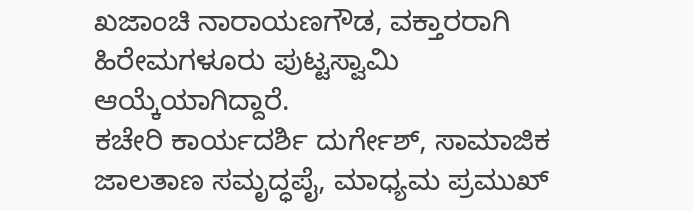ಖಜಾಂಚಿ ನಾರಾಯಣಗೌಡ, ವಕ್ತಾರರಾಗಿ ಹಿರೇಮಗಳೂರು ಪುಟ್ಟಸ್ವಾಮಿ ಆಯ್ಕೆಯಾಗಿದ್ದಾರೆ.
ಕಚೇರಿ ಕಾರ್ಯದರ್ಶಿ ದುರ್ಗೇಶ್, ಸಾಮಾಜಿಕ ಜಾಲತಾಣ ಸಮೃದ್ಧಪೈ, ಮಾಧ್ಯಮ ಪ್ರಮುಖ್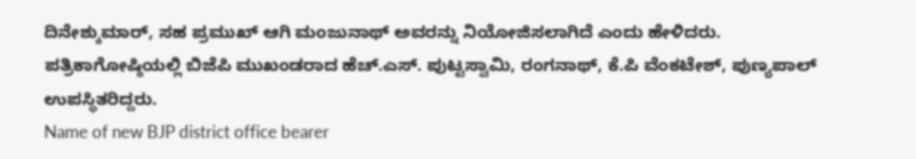ದಿನೇಶ್ಕುಮಾರ್, ಸಹ ಪ್ರಮುಖ್ ಆಗಿ ಮಂಜುನಾಥ್ ಅವರನ್ನು ನಿಯೋಜಿಸಲಾಗಿದೆ ಎಂದು ಹೇಳಿದರು.
ಪತ್ರಿಕಾಗೋಷ್ಠಿಯಲ್ಲಿ ಬಿಜೆಪಿ ಮುಖಂಡರಾದ ಹೆಚ್.ಎಸ್. ಪುಟ್ಟಸ್ವಾಮಿ, ರಂಗನಾಥ್, ಕೆ.ಪಿ ವೆಂಕಟೇಶ್, ಪುಣ್ಯಪಾಲ್ ಉಪಸ್ಥಿತರಿದ್ದರು.
Name of new BJP district office bearer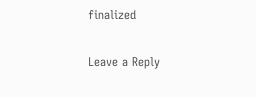finalized

Leave a Reply